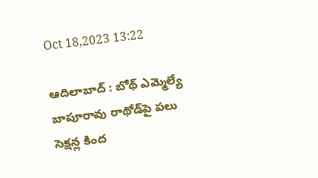Oct 18,2023 13:22

ఆదిలాబాద్‌ : బోథ్‌ ఎమ్మెల్యే బాపూరావు రాథోడ్‌పై పలు సెక్షన్ల కింద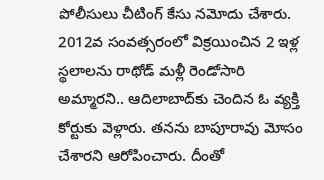పోలీసులు చీటింగ్‌ కేసు నమోదు చేశారు. 2012వ సంవత్సరంలో విక్రయించిన 2 ఇళ్ల స్థలాలను రాథోడ్‌ మళ్లీ రెండోసారి అమ్మారని.. ఆదిలాబాద్‌కు చెందిన ఓ వ్యక్తి కోర్టుకు వెళ్లారు. తనను బాపూరావు మోసం చేశారని ఆరోపించారు. దీంతో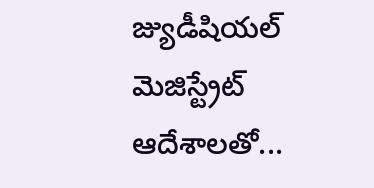జ్యుడీషియల్‌ మెజిస్ట్రేట్‌ ఆదేశాలతో...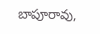బాపూరావు,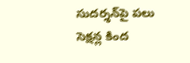సుదర్శన్‌పై పలు సెక్షన్ల కింద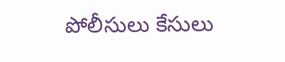పోలీసులు కేసులు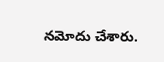నమోదు చేశారు.